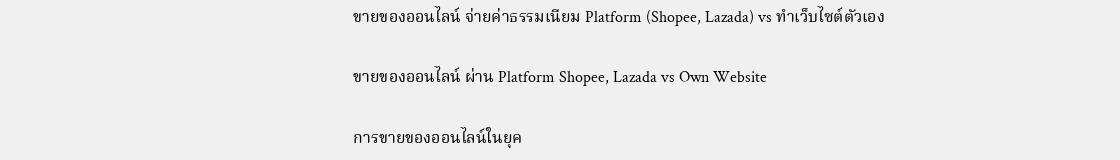ขายของออนไลน์ จ่ายค่าธรรมเนียม Platform (Shopee, Lazada) vs ทำเว็บไซต์ตัวเอง

ขายของออนไลน์ ผ่าน Platform Shopee, Lazada vs Own Website

การขายของออนไลน์ในยุค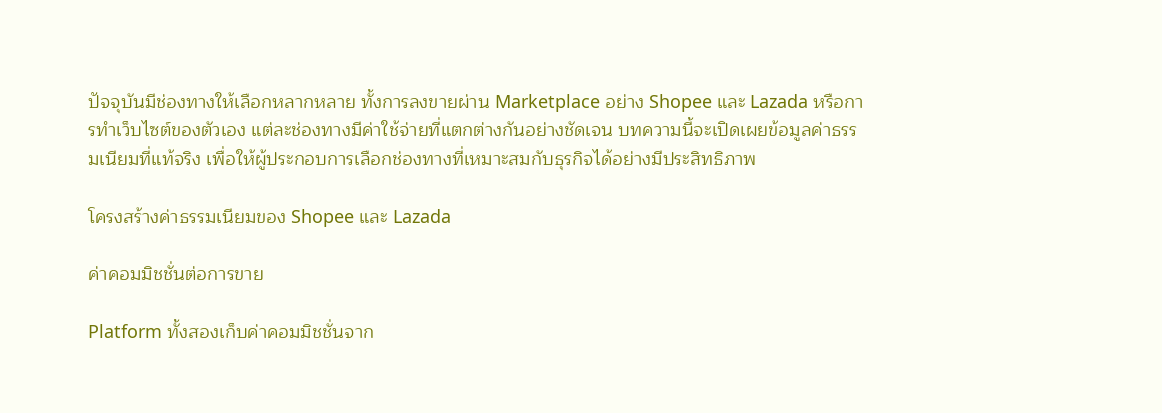ปัจจุบันมีช่องทางให้เลือกหลากหลาย ทั้งการลงขายผ่าน Marketplace อย่าง Shopee และ Lazada หรือการทำเว็บไซต์ของตัวเอง แต่ละช่องทางมีค่าใช้จ่ายที่แตกต่างกันอย่างชัดเจน บทความนี้จะเปิดเผยข้อมูลค่าธรรมเนียมที่แท้จริง เพื่อให้ผู้ประกอบการเลือกช่องทางที่เหมาะสมกับธุรกิจได้อย่างมีประสิทธิภาพ

โครงสร้างค่าธรรมเนียมของ Shopee และ Lazada

ค่าคอมมิชชั่นต่อการขาย

Platform ทั้งสองเก็บค่าคอมมิชชั่นจาก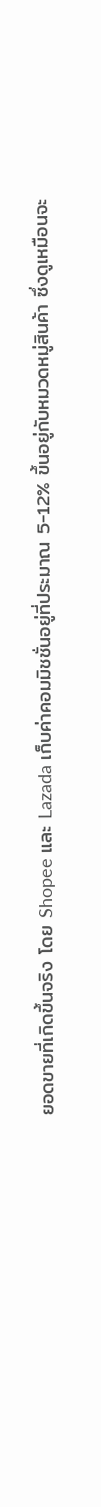ยอดขายที่เกิดขึ้นจริง โดย Shopee และ Lazada เก็บค่าคอมมิชชั่นอยู่ที่ประมาณ 5-12% ขึ้นอยู่กับหมวดหมู่สินค้า ซึ่งดูเหมือนจะ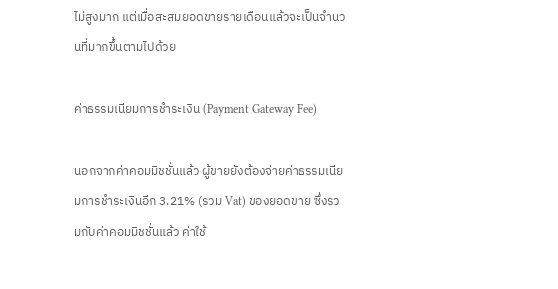ไม่สูงมาก แต่เมื่อสะสมยอดขายรายเดือนแล้วจะเป็นจำนวนที่มากขึ้นตามไปด้วย

ค่าธรรมเนียมการชำระเงิน (Payment Gateway Fee)

นอกจากค่าคอมมิชชั่นแล้ว ผู้ขายยังต้องจ่ายค่าธรรมเนียมการชำระเงินอีก 3.21% (รวม Vat) ของยอดขาย ซึ่งรวมกับค่าคอมมิชชั่นแล้ว ค่าใช้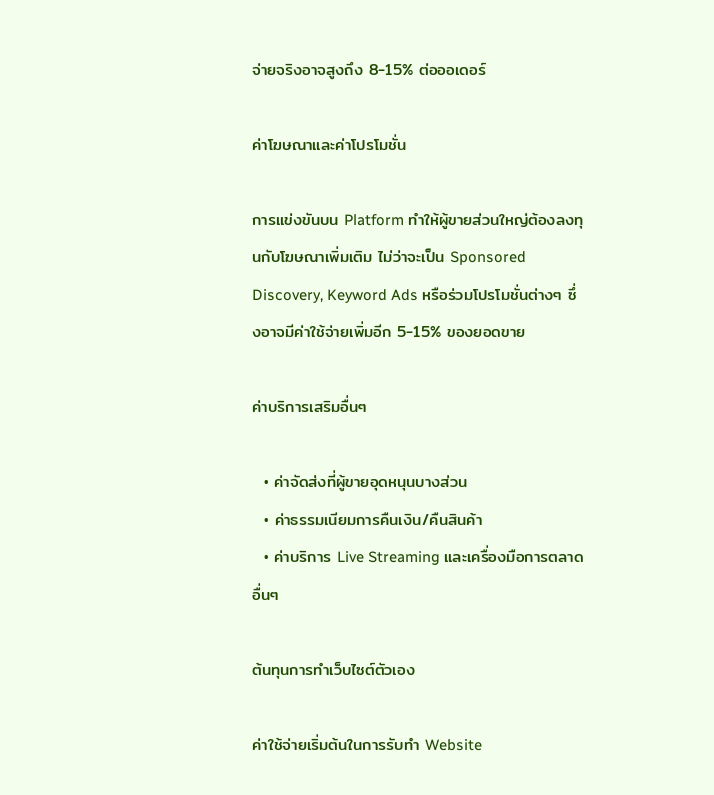จ่ายจริงอาจสูงถึง 8-15% ต่อออเดอร์

ค่าโฆษณาและค่าโปรโมชั่น

การแข่งขันบน Platform ทำให้ผู้ขายส่วนใหญ่ต้องลงทุนกับโฆษณาเพิ่มเติม ไม่ว่าจะเป็น Sponsored Discovery, Keyword Ads หรือร่วมโปรโมชั่นต่างๆ ซึ่งอาจมีค่าใช้จ่ายเพิ่มอีก 5-15% ของยอดขาย

ค่าบริการเสริมอื่นๆ

  • ค่าจัดส่งที่ผู้ขายอุดหนุนบางส่วน
  • ค่าธรรมเนียมการคืนเงิน/คืนสินค้า
  • ค่าบริการ Live Streaming และเครื่องมือการตลาดอื่นๆ

ต้นทุนการทำเว็บไซต์ตัวเอง

ค่าใช้จ่ายเริ่มต้นในการรับทำ Website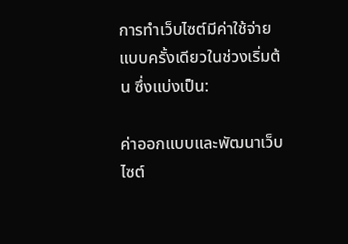การทำเว็บไซต์มีค่าใช้จ่ายแบบครั้งเดียวในช่วงเริ่มต้น ซึ่งแบ่งเป็น:

ค่าออกแบบและพัฒนาเว็บไซต์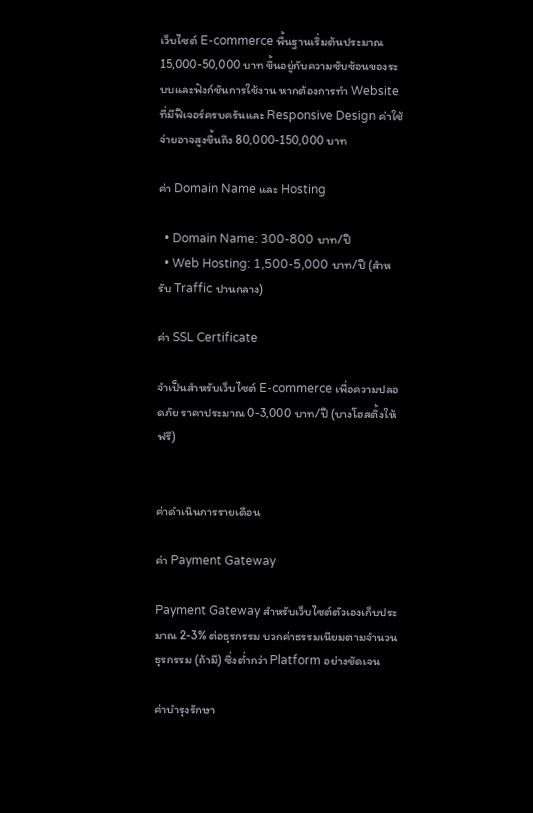เว็บไซต์ E-commerce พื้นฐานเริ่มต้นประมาณ 15,000-50,000 บาท ขึ้นอยู่กับความซับซ้อนของระบบและฟังก์ชันการใช้งาน หากต้องการทำ Website ที่มีฟีเจอร์ครบครันและ Responsive Design ค่าใช้จ่ายอาจสูงขึ้นถึง 80,000-150,000 บาท

ค่า Domain Name และ Hosting

  • Domain Name: 300-800 บาท/ปี
  • Web Hosting: 1,500-5,000 บาท/ปี (สำหรับ Traffic ปานกลาง)

ค่า SSL Certificate

จำเป็นสำหรับเว็บไซต์ E-commerce เพื่อความปลอดภัย ราคาประมาณ 0-3,000 บาท/ปี (บางโฮสติ้งให้ฟรี)


ค่าดำเนินการรายเดือน

ค่า Payment Gateway

Payment Gateway สำหรับเว็บไซต์ตัวเองเก็บประมาณ 2-3% ต่อธุรกรรม บวกค่าธรรมเนียมตามจำนวนธุรกรรม (ถ้ามี) ซึ่งต่ำกว่า Platform อย่างชัดเจน

ค่าบำรุงรักษา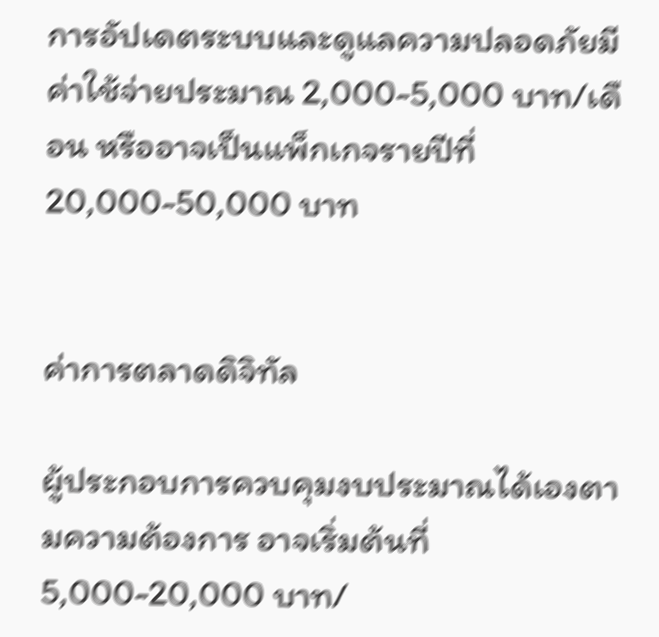การอัปเดตระบบและดูแลความปลอดภัยมีค่าใช้จ่ายประมาณ 2,000-5,000 บาท/เดือน หรืออาจเป็นแพ็กเกจรายปีที่ 20,000-50,000 บาท


ค่าการตลาดดิจิทัล

ผู้ประกอบการควบคุมงบประมาณได้เองตามความต้องการ อาจเริ่มต้นที่ 5,000-20,000 บาท/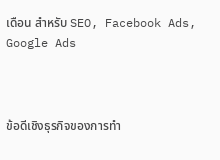เดือน สำหรับ SEO, Facebook Ads, Google Ads



ข้อดีเชิงธุรกิจของการทำ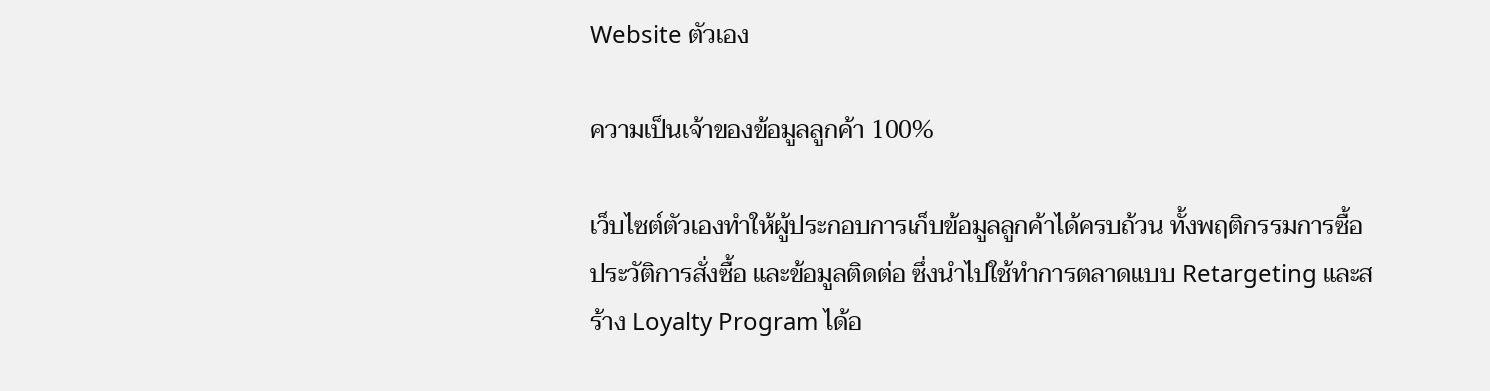Website ตัวเอง

ความเป็นเจ้าของข้อมูลลูกค้า 100%

เว็บไซต์ตัวเองทำให้ผู้ประกอบการเก็บข้อมูลลูกค้าได้ครบถ้วน ทั้งพฤติกรรมการซื้อ ประวัติการสั่งซื้อ และข้อมูลติดต่อ ซึ่งนำไปใช้ทำการตลาดแบบ Retargeting และสร้าง Loyalty Program ได้อ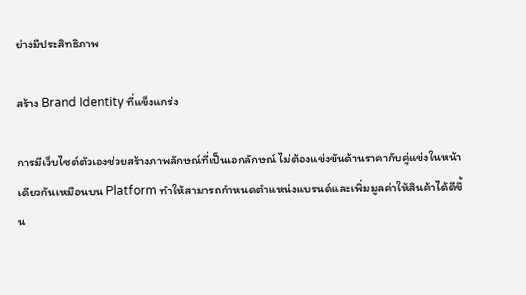ย่างมีประสิทธิภาพ

สร้าง Brand Identity ที่แข็งแกร่ง

การมีเว็บไซต์ตัวเองช่วยสร้างภาพลักษณ์ที่เป็นเอกลักษณ์ ไม่ต้องแข่งขันด้านราคากับคู่แข่งในหน้าเดียวกันเหมือนบน Platform ทำให้สามารถกำหนดตำแหน่งแบรนด์และเพิ่มมูลค่าให้สินค้าได้ดีขึ้น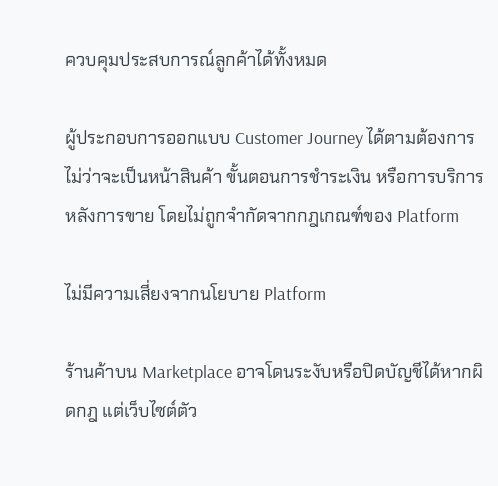ควบคุมประสบการณ์ลูกค้าได้ทั้งหมด

ผู้ประกอบการออกแบบ Customer Journey ได้ตามต้องการ ไม่ว่าจะเป็นหน้าสินค้า ขั้นตอนการชำระเงิน หรือการบริการหลังการขาย โดยไม่ถูกจำกัดจากกฎเกณฑ์ของ Platform

ไม่มีความเสี่ยงจากนโยบาย Platform

ร้านค้าบน Marketplace อาจโดนระงับหรือปิดบัญชีได้หากผิดกฎ แต่เว็บไซต์ตัว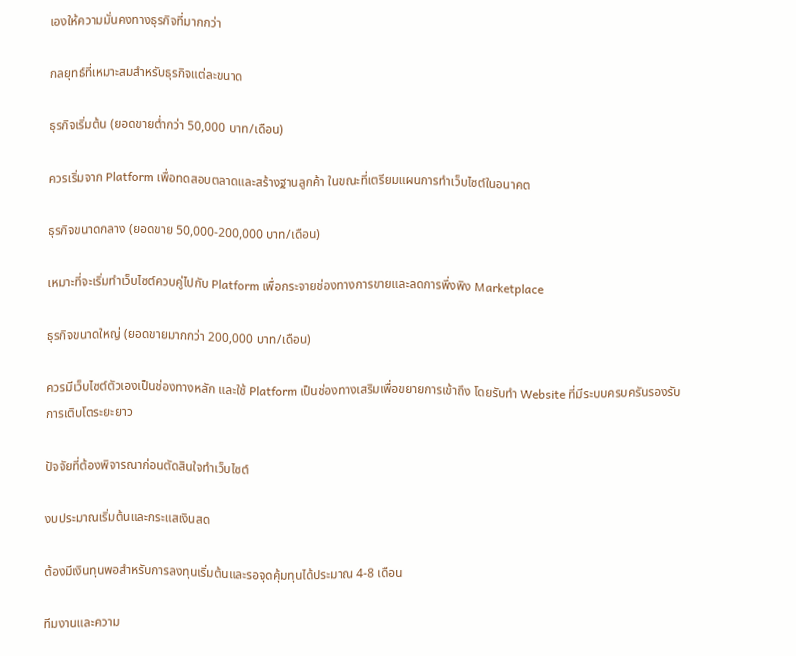เองให้ความมั่นคงทางธุรกิจที่มากกว่า

กลยุทธ์ที่เหมาะสมสำหรับธุรกิจแต่ละขนาด

ธุรกิจเริ่มต้น (ยอดขายต่ำกว่า 50,000 บาท/เดือน)

ควรเริ่มจาก Platform เพื่อทดสอบตลาดและสร้างฐานลูกค้า ในขณะที่เตรียมแผนการทำเว็บไซต์ในอนาคต

ธุรกิจขนาดกลาง (ยอดขาย 50,000-200,000 บาท/เดือน)

เหมาะที่จะเริ่มทำเว็บไซต์ควบคู่ไปกับ Platform เพื่อกระจายช่องทางการขายและลดการพึ่งพิง Marketplace

ธุรกิจขนาดใหญ่ (ยอดขายมากกว่า 200,000 บาท/เดือน)

ควรมีเว็บไซต์ตัวเองเป็นช่องทางหลัก และใช้ Platform เป็นช่องทางเสริมเพื่อขยายการเข้าถึง โดยรับทำ Website ที่มีระบบครบครันรองรับการเติบโตระยะยาว

ปัจจัยที่ต้องพิจารณาก่อนตัดสินใจทำเว็บไซต์

งบประมาณเริ่มต้นและกระแสเงินสด

ต้องมีเงินทุนพอสำหรับการลงทุนเริ่มต้นและรอจุดคุ้มทุนได้ประมาณ 4-8 เดือน

ทีมงานและความ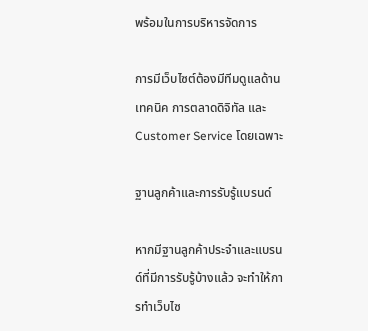พร้อมในการบริหารจัดการ

การมีเว็บไซต์ต้องมีทีมดูแลด้านเทคนิค การตลาดดิจิทัล และ Customer Service โดยเฉพาะ

ฐานลูกค้าและการรับรู้แบรนด์

หากมีฐานลูกค้าประจำและแบรนด์ที่มีการรับรู้บ้างแล้ว จะทำให้การทำเว็บไซ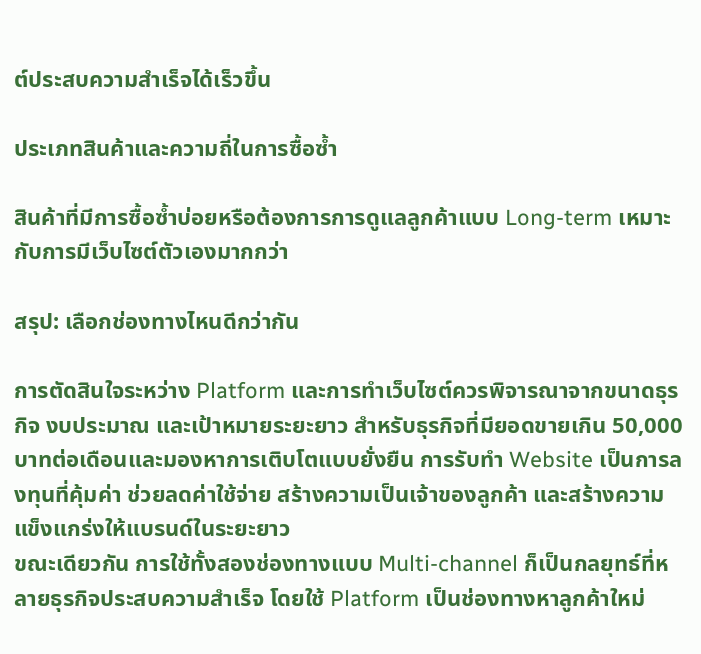ต์ประสบความสำเร็จได้เร็วขึ้น

ประเภทสินค้าและความถี่ในการซื้อซ้ำ

สินค้าที่มีการซื้อซ้ำบ่อยหรือต้องการการดูแลลูกค้าแบบ Long-term เหมาะกับการมีเว็บไซต์ตัวเองมากกว่า

สรุป: เลือกช่องทางไหนดีกว่ากัน

การตัดสินใจระหว่าง Platform และการทำเว็บไซต์ควรพิจารณาจากขนาดธุรกิจ งบประมาณ และเป้าหมายระยะยาว สำหรับธุรกิจที่มียอดขายเกิน 50,000 บาทต่อเดือนและมองหาการเติบโตแบบยั่งยืน การรับทำ Website เป็นการลงทุนที่คุ้มค่า ช่วยลดค่าใช้จ่าย สร้างความเป็นเจ้าของลูกค้า และสร้างความแข็งแกร่งให้แบรนด์ในระยะยาว
ขณะเดียวกัน การใช้ทั้งสองช่องทางแบบ Multi-channel ก็เป็นกลยุทธ์ที่หลายธุรกิจประสบความสำเร็จ โดยใช้ Platform เป็นช่องทางหาลูกค้าใหม่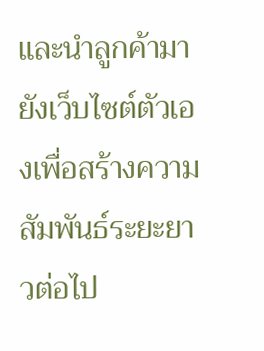และนำลูกค้ามายังเว็บไซต์ตัวเองเพื่อสร้างความสัมพันธ์ระยะยาวต่อไป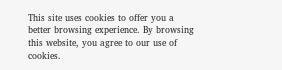This site uses cookies to offer you a better browsing experience. By browsing this website, you agree to our use of cookies.